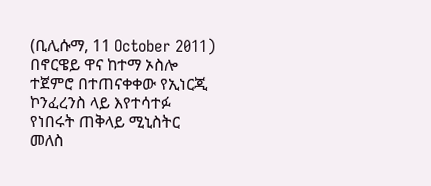(ቢሊሱማ, 11 October 2011) በኖርዌይ ዋና ከተማ ኦስሎ ተጀምሮ በተጠናቀቀው የኢነርጂ ኮንፈረንስ ላይ እየተሳተፉ የነበሩት ጠቅላይ ሚኒስትር መለስ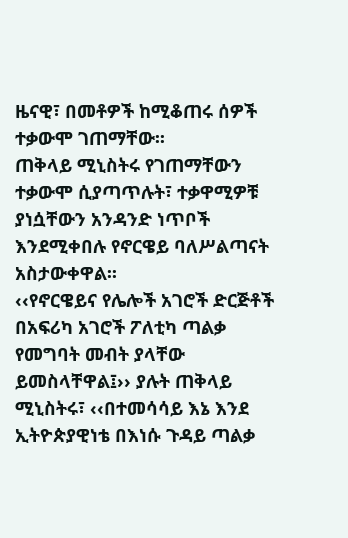ዜናዊ፣ በመቶዎች ከሚቆጠሩ ሰዎች ተቃውሞ ገጠማቸው፡፡
ጠቅላይ ሚኒስትሩ የገጠማቸውን ተቃውሞ ሲያጣጥሉት፣ ተቃዋሚዎቹ ያነሷቸውን አንዳንድ ነጥቦች እንደሚቀበሉ የኖርዌይ ባለሥልጣናት አስታውቀዋል፡፡
‹‹የኖርዌይና የሌሎች አገሮች ድርጅቶች በአፍሪካ አገሮች ፖለቲካ ጣልቃ የመግባት መብት ያላቸው ይመስላቸዋል፤›› ያሉት ጠቅላይ ሚኒስትሩ፣ ‹‹በተመሳሳይ እኔ እንደ ኢትዮጵያዊነቴ በእነሱ ጉዳይ ጣልቃ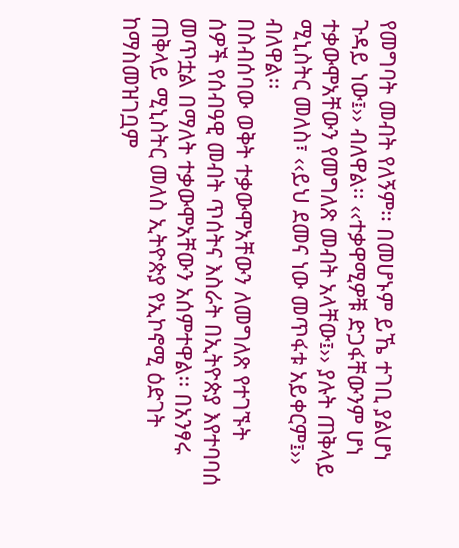የመግባት መብት የለኝም፡፡ በመሆኑም ይኼ ተገቢ ያልሆነ ጉዳይ ነው፤›› ብለዋል፡፡ ‹‹ተቃዋሚዎቹ ድጋፋቸውንም ሆነ ተቃውሞአቸውን የመግለጽ መብት አላቸው፤›› ያሉት ጠቅላይ ሚኒስትር መለስ፣ ‹‹ይህ ደመና ነው መጥፋቱ አይቀርም፤›› ብለዋል፡፡
በስብሰባው ወቅት ተቃውሞአቸውን ለመግለጽ የተገኙት ሰዎች የሰብዓዊ መብት ጥሰትና እስራት በኢትዮጵያ እየተባባሰ መጥቷል በማለት ተቃውሞአቸውን አሰምተዋል፡፡ በአንፃሩ ጠቅላይ ሚኒስትር መለስ ኢትዮጵያ የኢኮኖሚ ዕድገት ከማስመዝገቧም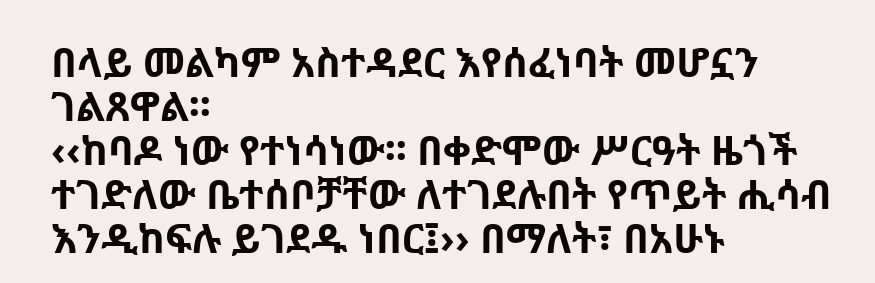በላይ መልካም አስተዳደር እየሰፈነባት መሆኗን ገልጸዋል፡፡
‹‹ከባዶ ነው የተነሳነው፡፡ በቀድሞው ሥርዓት ዜጎች ተገድለው ቤተሰቦቻቸው ለተገደሉበት የጥይት ሒሳብ እንዲከፍሉ ይገደዱ ነበር፤›› በማለት፣ በአሁኑ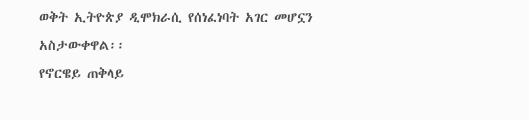ወቅት ኢትዮጵያ ዲሞክራሲ የሰነፈነባት አገር መሆኗን አስታውቀዋል፡፡
የኖርዌይ ጠቅላይ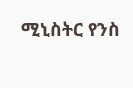ሚኒስትር የንስ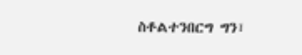ስቶልተንበርግ ግን፣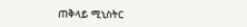ጠቅላይ ሚኒስትር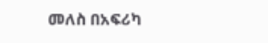መለስ በአፍሪካ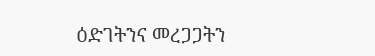ዕድገትንና መረጋጋትን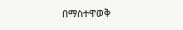በማስተዋወቅ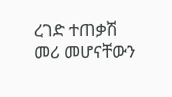ረገድ ተጠቃሽ መሪ መሆናቸውን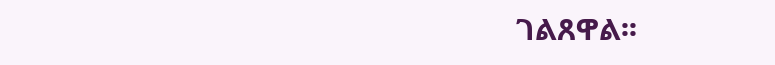ገልጸዋል፡፡